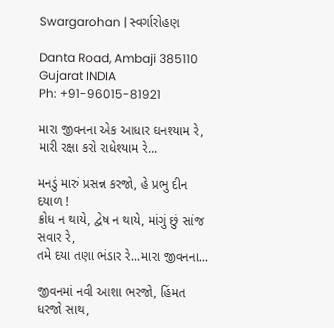Swargarohan | સ્વર્ગારોહણ

Danta Road, Ambaji 385110
Gujarat INDIA
Ph: +91-96015-81921

મારા જીવનના એક આધાર ઘનશ્યામ રે,
મારી રક્ષા કરો રાધેશ્યામ રે...

મનડું મારું પ્રસન્ન કરજો, હે પ્રભુ દીન દયાળ !
ક્રોધ ન થાયે, દ્વેષ ન થાયે, માંગું છું સાંજ સવાર રે,
તમે દયા તણા ભંડાર રે...મારા જીવનના...

જીવનમાં નવી આશા ભરજો, હિંમત ધરજો સાથ,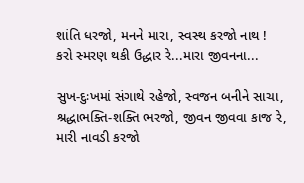શાંતિ ધરજો, મનને મારા, સ્વસ્થ કરજો નાથ !
કરો સ્મરણ થકી ઉદ્ધાર રે...મારા જીવનના...

સુખ-દુઃખમાં સંગાથે રહેજો, સ્વજન બનીને સાચા,
શ્રદ્ધાભક્તિ-શક્તિ ભરજો, જીવન જીવવા કાજ રે,
મારી નાવડી કરજો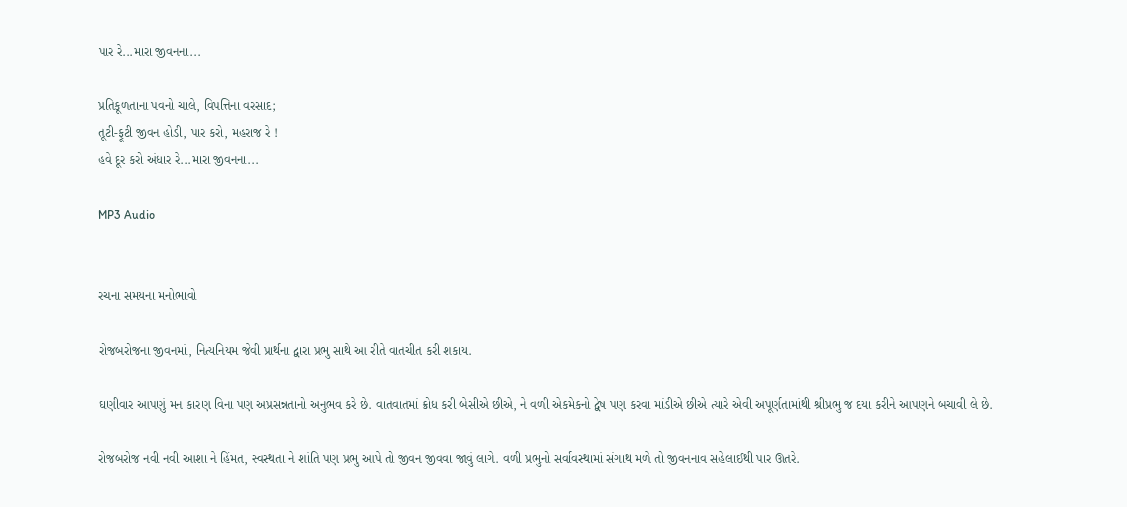પાર રે...મારા જીવનના...

પ્રતિકૂળતાના પવનો ચાલે, વિપત્તિના વરસાદ;
તૂટી-ફૂટી જીવન હોડી, પાર કરો, મહરાજ રે !
હવે દૂર કરો અંધાર રે...મારા જીવનના...

MP3 Audio


રચના સમયના મનોભાવો

રોજબરોજના જીવનમાં, નિત્યનિયમ જેવી પ્રાર્થના દ્વારા પ્રભુ સાથે આ રીતે વાતચીત કરી શકાય.

ઘણીવાર આપણું મન કારણ વિના પણ અપ્રસન્નતાનો અનુભવ કરે છે. વાતવાતમાં ક્રોધ કરી બેસીએ છીએ, ને વળી એકમેકનો દ્વેષ પણ કરવા માંડીએ છીએ ત્યારે એવી અપૂર્ણતામાંથી શ્રીપ્રભુ જ દયા કરીને આપણને બચાવી લે છે.

રોજબરોજ નવી નવી આશા ને હિંમત, સ્વસ્થતા ને શાંતિ પણ પ્રભુ આપે તો જીવન જીવવા જાવું લાગે. વળી પ્રભુનો સર્વાવસ્થામાં સંગાથ મળે તો જીવનનાવ સહેલાઈથી પાર ઊતરે.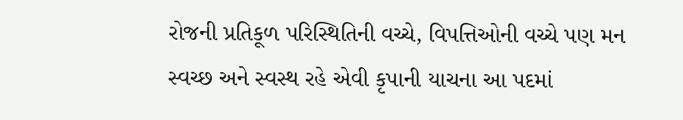રોજની પ્રતિકૂળ પરિસ્થિતિની વચ્ચે, વિપત્તિઓની વચ્ચે પણ મન સ્વચ્છ અને સ્વસ્થ રહે એવી કૃપાની યાચના આ પદમાં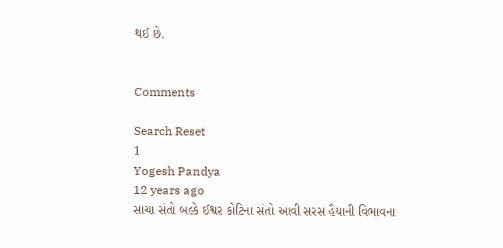થઈ છે.


Comments

Search Reset
1
Yogesh Pandya
12 years ago
સાચા સંતો બલ્કે ઈશ્વર કોટિના સંતો આવી સરસ હૈયાની વિભાવના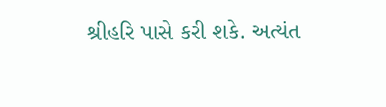શ્રીહરિ પાસે કરી શકે. અત્યંત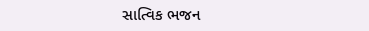સાત્વિક ભજન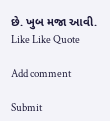છે. ખુબ મજા આવી.
Like Like Quote

Add comment

Submit